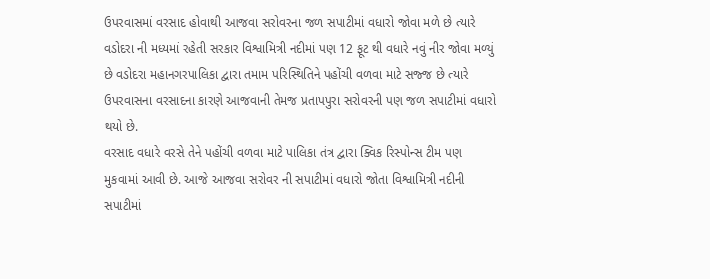ઉપરવાસમાં વરસાદ હોવાથી આજવા સરોવરના જળ સપાટીમાં વધારો જોવા મળે છે ત્યારે વડોદરા ની મધ્યમાં રહેતી સરકાર વિશ્વામિત્રી નદીમાં પણ 12 ફૂટ થી વધારે નવું નીર જોવા મળ્યું છે વડોદરા મહાનગરપાલિકા દ્વારા તમામ પરિસ્થિતિને પહોંચી વળવા માટે સજ્જ છે ત્યારે ઉપરવાસના વરસાદના કારણે આજવાની તેમજ પ્રતાપપુરા સરોવરની પણ જળ સપાટીમાં વધારો થયો છે.
વરસાદ વધારે વરસે તેને પહોંચી વળવા માટે પાલિકા તંત્ર દ્વારા ક્વિક રિસ્પોન્સ ટીમ પણ મુકવામાં આવી છે. આજે આજવા સરોવર ની સપાટીમાં વધારો જોતા વિશ્વામિત્રી નદીની સપાટીમાં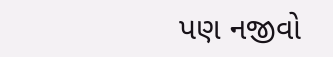પણ નજીવો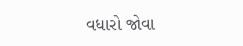વધારો જોવા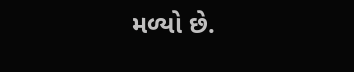મળ્યો છે.